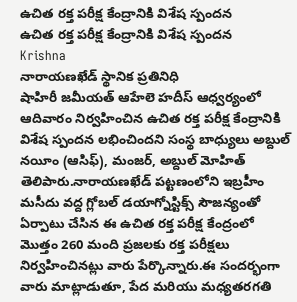ఉచిత రక్త పరీక్ష కేంద్రానికి విశేష స్పందన
ఉచిత రక్త పరీక్ష కేంద్రానికి విశేష స్పందన
Krishna
నారాయణఖేడ్ స్థానిక ప్రతినిధి
షాహిరీ జమీయత్ ఆహేలె హదీస్ ఆధ్వర్యంలో ఆదివారం నిర్వహించిన ఉచిత రక్త పరీక్ష కేంద్రానికి విశేష స్పందన లభించిందని సంస్థ బాధ్యులు అబ్దుల్ నయీం (ఆసిఫ్), మంజర్, అబ్దుల్ మోహిత్ తెలిపారు.నారాయణఖేడ్ పట్టణంలోని ఇబ్రహీం మసీదు వద్ద గ్లోబల్ డయాగ్నోస్టిక్స్ సౌజన్యంతో ఏర్పాటు చేసిన ఈ ఉచిత రక్త పరీక్ష కేంద్రంలో మొత్తం 260 మంది ప్రజలకు రక్త పరీక్షలు నిర్వహించినట్లు వారు పేర్కొన్నారు.ఈ సందర్భంగా వారు మాట్లాడుతూ, పేద మరియు మధ్యతరగతి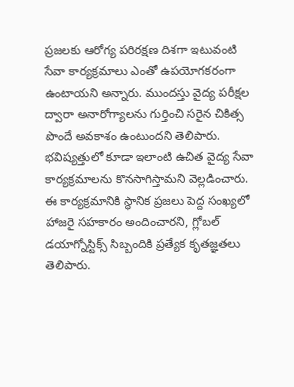ప్రజలకు ఆరోగ్య పరిరక్షణ దిశగా ఇటువంటి సేవా కార్యక్రమాలు ఎంతో ఉపయోగకరంగా ఉంటాయని అన్నారు. ముందస్తు వైద్య పరీక్షల ద్వారా అనారోగ్యాలను గుర్తించి సరైన చికిత్స పొందే అవకాశం ఉంటుందని తెలిపారు. భవిష్యత్తులో కూడా ఇలాంటి ఉచిత వైద్య సేవా కార్యక్రమాలను కొనసాగిస్తామని వెల్లడించారు.
ఈ కార్యక్రమానికి స్థానిక ప్రజలు పెద్ద సంఖ్యలో హాజరై సహకారం అందించారని, గ్లోబల్ డయాగ్నోస్టిక్స్ సిబ్బందికి ప్రత్యేక కృతజ్ఞతలు తెలిపారు.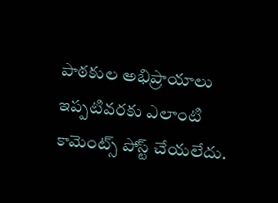పాఠకుల అభిప్రాయాలు
ఇప్పటివరకు ఎలాంటి కామెంట్స్ పోస్ట్ చేయలేదు.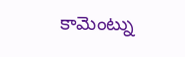కామెంట్ను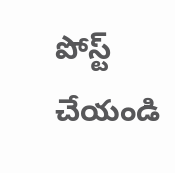పోస్ట్ చేయండి